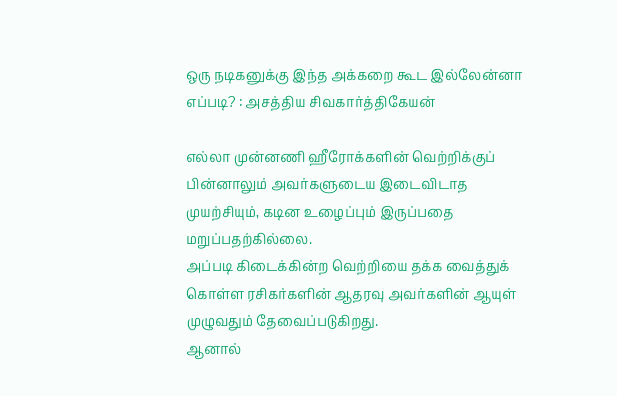ஒரு நடிகனுக்கு இந்த அக்கறை கூட இல்லேன்னா எப்படி? : அசத்திய சிவகார்த்திகேயன்

எல்லா முன்னணி ஹீரோக்களின் வெற்றிக்குப் பின்னாலும் அவர்களுடைய இடைவிடாத முயற்சியும், கடின உழைப்பும் இருப்பதை மறுப்பதற்கில்லை.
அப்படி கிடைக்கின்ற வெற்றியை தக்க வைத்துக் கொள்ள ரசிகர்களின் ஆதரவு அவர்களின் ஆயுள் முழுவதும் தேவைப்படுகிறது.
ஆனால்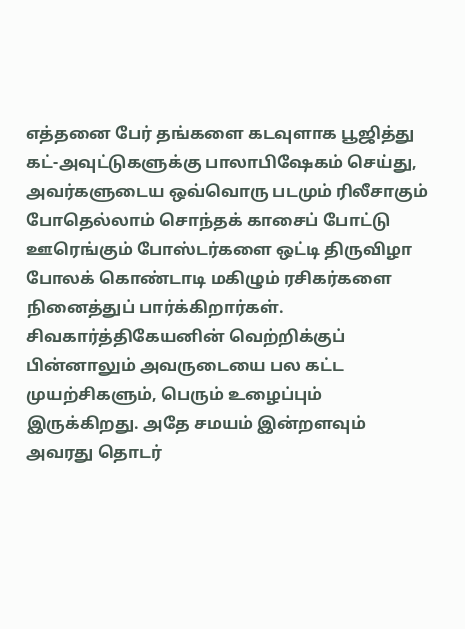எத்தனை பேர் தங்களை கடவுளாக பூஜித்து கட்-அவுட்டுகளுக்கு பாலாபிஷேகம் செய்து, அவர்களுடைய ஒவ்வொரு படமும் ரிலீசாகும் போதெல்லாம் சொந்தக் காசைப் போட்டு ஊரெங்கும் போஸ்டர்களை ஒட்டி திருவிழா போலக் கொண்டாடி மகிழும் ரசிகர்களை நினைத்துப் பார்க்கிறார்கள்.
சிவகார்த்திகேயனின் வெற்றிக்குப் பின்னாலும் அவருடையை பல கட்ட முயற்சிகளும், பெரும் உழைப்பும் இருக்கிறது. அதே சமயம் இன்றளவும் அவரது தொடர்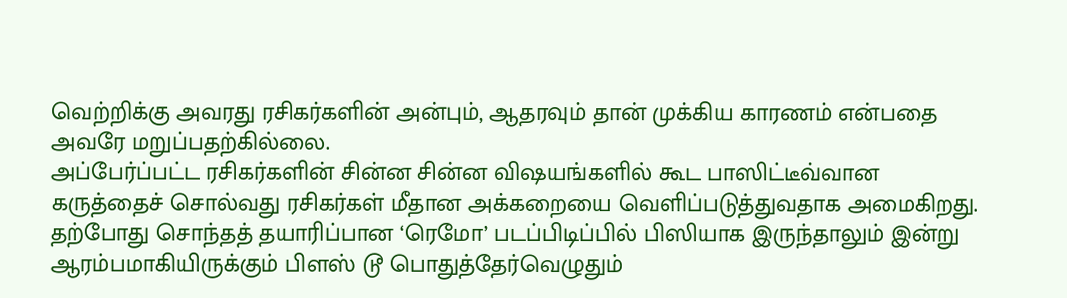வெற்றிக்கு அவரது ரசிகர்களின் அன்பும், ஆதரவும் தான் முக்கிய காரணம் என்பதை அவரே மறுப்பதற்கில்லை.
அப்பேர்ப்பட்ட ரசிகர்களின் சின்ன சின்ன விஷயங்களில் கூட பாஸிட்டீவ்வான கருத்தைச் சொல்வது ரசிகர்கள் மீதான அக்கறையை வெளிப்படுத்துவதாக அமைகிறது.
தற்போது சொந்தத் தயாரிப்பான ‘ரெமோ’ படப்பிடிப்பில் பிஸியாக இருந்தாலும் இன்று ஆரம்பமாகியிருக்கும் பிளஸ் டூ பொதுத்தேர்வெழுதும்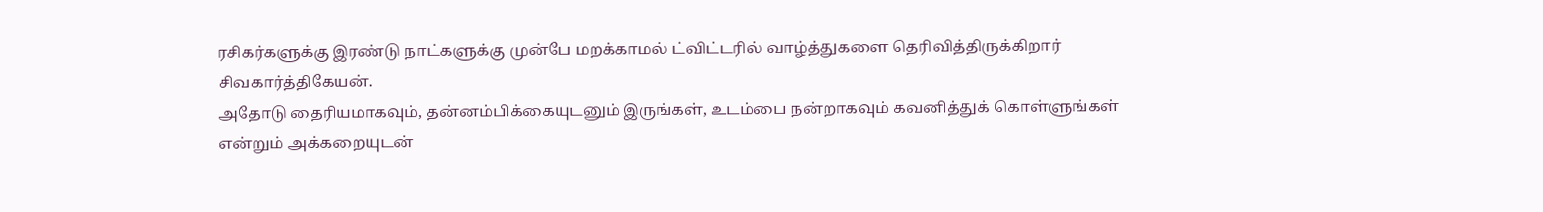ரசிகர்களுக்கு இரண்டு நாட்களுக்கு முன்பே மறக்காமல் ட்விட்டரில் வாழ்த்துகளை தெரிவித்திருக்கிறார் சிவகார்த்திகேயன்.
அதோடு தைரியமாகவும், தன்னம்பிக்கையுடனும் இருங்கள், உடம்பை நன்றாகவும் கவனித்துக் கொள்ளுங்கள் என்றும் அக்கறையுடன்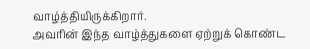வாழ்த்தியிருக்கிறார்.
அவரின் இந்த வாழ்த்துகளை ஏற்றுக் கொண்ட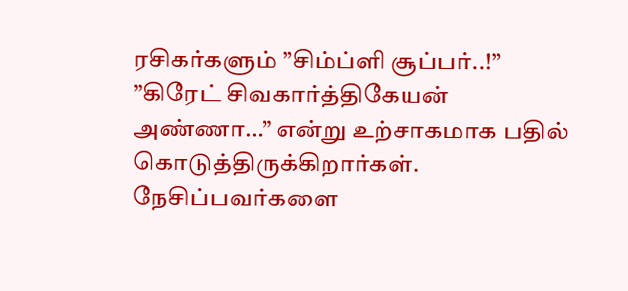ரசிகர்களும் ”சிம்ப்ளி சூப்பர்..!” ”கிரேட் சிவகார்த்திகேயன் அண்ணா…” என்று உற்சாகமாக பதில் கொடுத்திருக்கிறார்கள்.
நேசிப்பவர்களை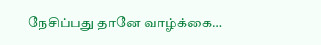நேசிப்பது தானே வாழ்க்கை…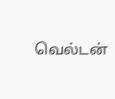வெல்டன்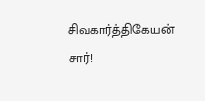சிவகார்த்திகேயன் சார்!